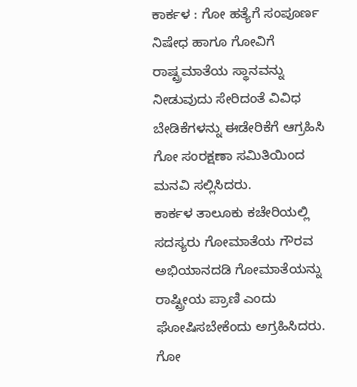ಕಾರ್ಕಳ : ಗೋ ಹತ್ಯೆಗೆ ಸಂಪೂರ್ಣ ನಿಷೇಧ ಹಾಗೂ ಗೋವಿಗೆ ರಾಷ್ಟ್ರಮಾತೆಯ ಸ್ಥಾನವನ್ನು ನೀಡುವುದು ಸೇರಿದಂತೆ ವಿವಿಧ ಬೇಡಿಕೆಗಳನ್ನು ಈಡೇರಿಕೆಗೆ ಆಗ್ರಹಿಸಿ ಗೋ ಸಂರಕ್ಷಣಾ ಸಮಿತಿಯಿಂದ ಮನವಿ ಸಲ್ಲಿಸಿದರು.
ಕಾರ್ಕಳ ತಾಲೂಕು ಕಚೇರಿಯಲ್ಲಿ ಸದಸ್ಯರು ಗೋಮಾತೆಯ ಗೌರವ ಅಭಿಯಾನದಡಿ ಗೋಮಾತೆಯನ್ನು ರಾಷ್ಟ್ರೀಯ ಪ್ರಾಣಿ ಎಂದು ಘೋಷಿಸಬೇಕೆಂದು ಅಗ್ರಹಿಸಿದರು.
ಗೋ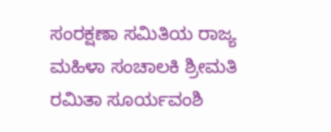ಸಂರಕ್ಷಣಾ ಸಮಿತಿಯ ರಾಜ್ಯ ಮಹಿಳಾ ಸಂಚಾಲಕಿ ಶ್ರೀಮತಿ ರಮಿತಾ ಸೂರ್ಯವಂಶಿ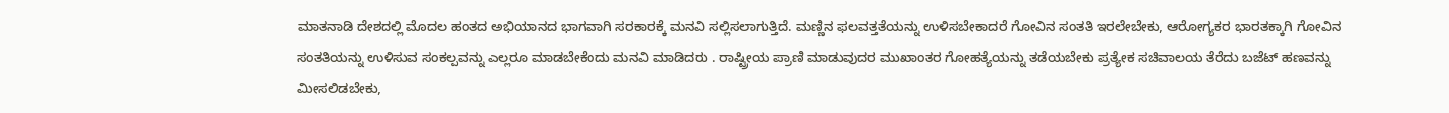ಮಾತನಾಡಿ ದೇಶದಲ್ಲಿ ಮೊದಲ ಹಂತದ ಅಭಿಯಾನದ ಭಾಗವಾಗಿ ಸರಕಾರಕ್ಕೆ ಮನವಿ ಸಲ್ಲಿಸಲಾಗುತ್ತಿದೆ. ಮಣ್ಣಿನ ಫಲವತ್ತತೆಯನ್ನು ಉಳಿಸಬೇಕಾದರೆ ಗೋವಿನ ಸಂತತಿ ಇರಲೇಬೇಕು, ಆರೋಗ್ಯಕರ ಭಾರತಕ್ಕಾಗಿ ಗೋವಿನ ಸಂತತಿಯನ್ನು ಉಳಿಸುವ ಸಂಕಲ್ಪವನ್ನು ಎಲ್ಲರೂ ಮಾಡಬೇಕೆಂದು ಮನವಿ ಮಾಡಿದರು . ರಾಷ್ಟ್ರೀಯ ಪ್ರಾಣಿ ಮಾಡುವುದರ ಮುಖಾಂತರ ಗೋಹತ್ಯೆಯನ್ನು ತಡೆಯಬೇಕು ಪ್ರತ್ಯೇಕ ಸಚಿವಾಲಯ ತೆರೆದು ಬಜೆಟ್ ಹಣವನ್ನು ಮೀಸಲಿಡಬೇಕು,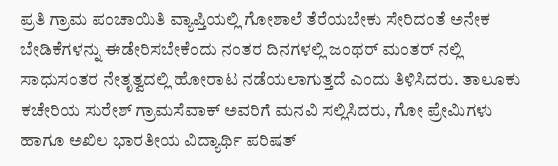ಪ್ರತಿ ಗ್ರಾಮ ಪಂಚಾಯಿತಿ ವ್ಯಾಪ್ತಿಯಲ್ಲಿ ಗೋಶಾಲೆ ತೆರೆಯಬೇಕು ಸೇರಿದಂತೆ ಅನೇಕ ಬೇಡಿಕೆಗಳನ್ನು ಈಡೇರಿಸಬೇಕೆಂದು ನಂತರ ದಿನಗಳಲ್ಲಿ ಜಂಥರ್ ಮಂತರ್ ನಲ್ಲಿ ಸಾಧುಸಂತರ ನೇತೃತ್ವದಲ್ಲಿ ಹೋರಾಟ ನಡೆಯಲಾಗುತ್ತದೆ ಎಂದು ತಿಳಿಸಿದರು. ತಾಲೂಕು ಕಚೇರಿಯ ಸುರೇಶ್ ಗ್ರಾಮಸೆವಾಕ್ ಅವರಿಗೆ ಮನವಿ ಸಲ್ಲಿಸಿದರು, ಗೋ ಪ್ರೇಮಿಗಳು ಹಾಗೂ ಅಖಿಲ ಭಾರತೀಯ ವಿದ್ಯಾರ್ಥಿ ಪರಿಷತ್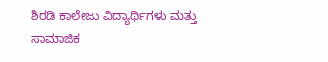ಶಿರಡಿ ಕಾಲೇಜು ವಿದ್ಯಾರ್ಥಿಗಳು ಮತ್ತು ಸಾಮಾಜಿಕ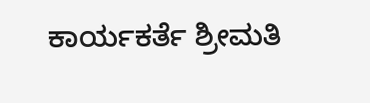ಕಾರ್ಯಕರ್ತೆ ಶ್ರೀಮತಿ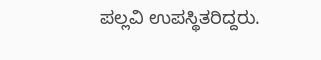ಪಲ್ಲವಿ ಉಪಸ್ಥಿತರಿದ್ದರು.